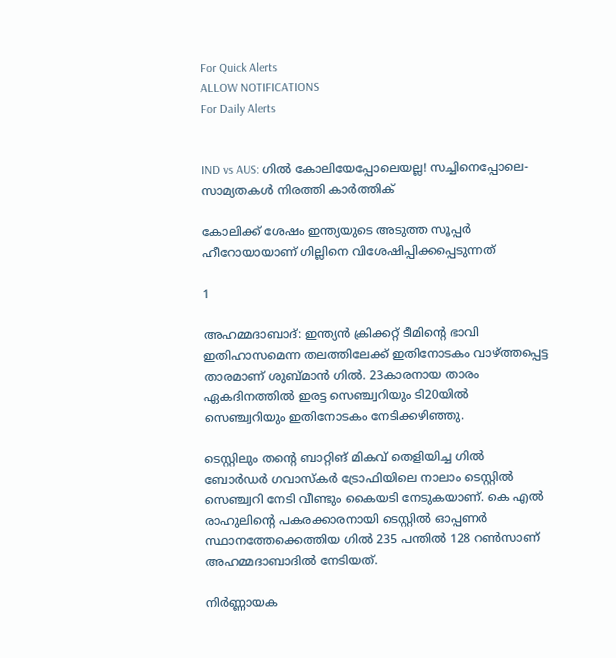For Quick Alerts
ALLOW NOTIFICATIONS
For Daily Alerts


IND vs AUS: ഗില്‍ കോലിയേപ്പോലെയല്ല! സച്ചിനെപ്പോലെ- സാമ്യതകള്‍ നിരത്തി കാര്‍ത്തിക്

കോലിക്ക് ശേഷം ഇന്ത്യയുടെ അടുത്ത സൂപ്പര്‍ ഹീറോയായാണ് ഗില്ലിനെ വിശേഷിപ്പിക്കപ്പെടുന്നത്

1

അഹമ്മദാബാദ്: ഇന്ത്യന്‍ ക്രിക്കറ്റ് ടീമിന്റെ ഭാവി ഇതിഹാസമെന്ന തലത്തിലേക്ക് ഇതിനോടകം വാഴ്ത്തപ്പെട്ട താരമാണ് ശുബ്മാന്‍ ഗില്‍. 23കാരനായ താരം ഏകദിനത്തില്‍ ഇരട്ട സെഞ്ച്വറിയും ടി20യില്‍ സെഞ്ച്വറിയും ഇതിനോടകം നേടിക്കഴിഞ്ഞു.

ടെസ്റ്റിലും തന്റെ ബാറ്റിങ് മികവ് തെളിയിച്ച ഗില്‍ ബോര്‍ഡര്‍ ഗവാസ്‌കര്‍ ട്രോഫിയിലെ നാലാം ടെസ്റ്റില്‍ സെഞ്ച്വറി നേടി വീണ്ടും കൈയടി നേടുകയാണ്. കെ എല്‍ രാഹുലിന്റെ പകരക്കാരനായി ടെസ്റ്റില്‍ ഓപ്പണര്‍ സ്ഥാനത്തേക്കെത്തിയ ഗില്‍ 235 പന്തില്‍ 128 റണ്‍സാണ് അഹമ്മദാബാദില്‍ നേടിയത്.

നിര്‍ണ്ണായക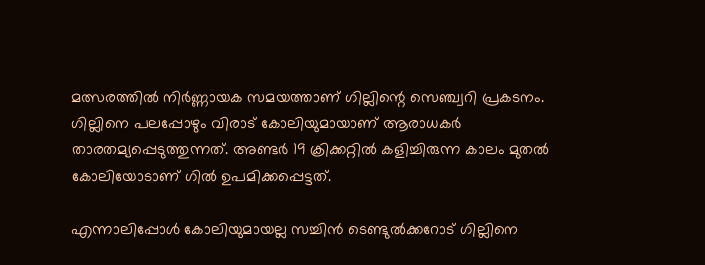മത്സരത്തില്‍ നിര്‍ണ്ണായക സമയത്താണ് ഗില്ലിന്റെ സെഞ്ച്വറി പ്രകടനം. ഗില്ലിനെ പലപ്പോഴും വിരാട് കോലിയുമായാണ് ആരാധകര്‍ താരതമ്യപ്പെടുത്തുന്നത്. അണ്ടര്‍ 19 ക്രിക്കറ്റില്‍ കളിച്ചിരുന്ന കാലം മുതല്‍ കോലിയോടാണ് ഗില്‍ ഉപമിക്കപ്പെട്ടത്.

എന്നാലിപ്പോള്‍ കോലിയുമായല്ല സച്ചിന്‍ ടെണ്ടുല്‍ക്കറോട് ഗില്ലിനെ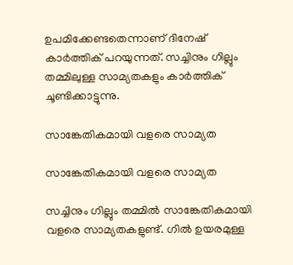ഉപമിക്കേണ്ടതെന്നാണ് ദിനേഷ് കാര്‍ത്തിക് പറയുന്നത്. സച്ചിനും ഗില്ലും തമ്മിലുള്ള സാമ്യതകളും കാര്‍ത്തിക് ചൂണ്ടിക്കാട്ടുന്നു.

സാങ്കേതികമായി വളരെ സാമ്യത

സാങ്കേതികമായി വളരെ സാമ്യത

സച്ചിനും ഗില്ലും തമ്മില്‍ സാങ്കേതികമായി വളരെ സാമ്യതകളുണ്ട്. ഗില്‍ ഉയരമുള്ള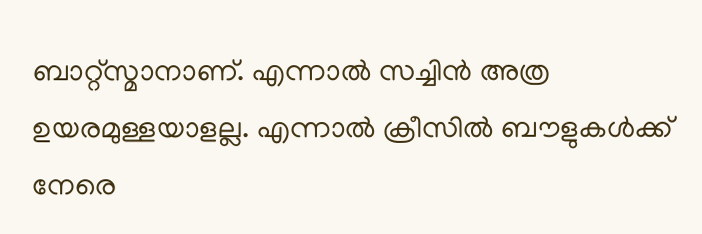ബാറ്റ്‌സ്മാനാണ്. എന്നാല്‍ സച്ചിന്‍ അത്ര ഉയരമുള്ളയാളല്ല. എന്നാല്‍ ക്രീസില്‍ ബൗളുകള്‍ക്ക് നേരെ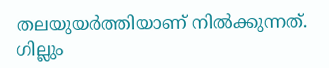തലയുയര്‍ത്തിയാണ് നില്‍ക്കുന്നത്. ഗില്ലും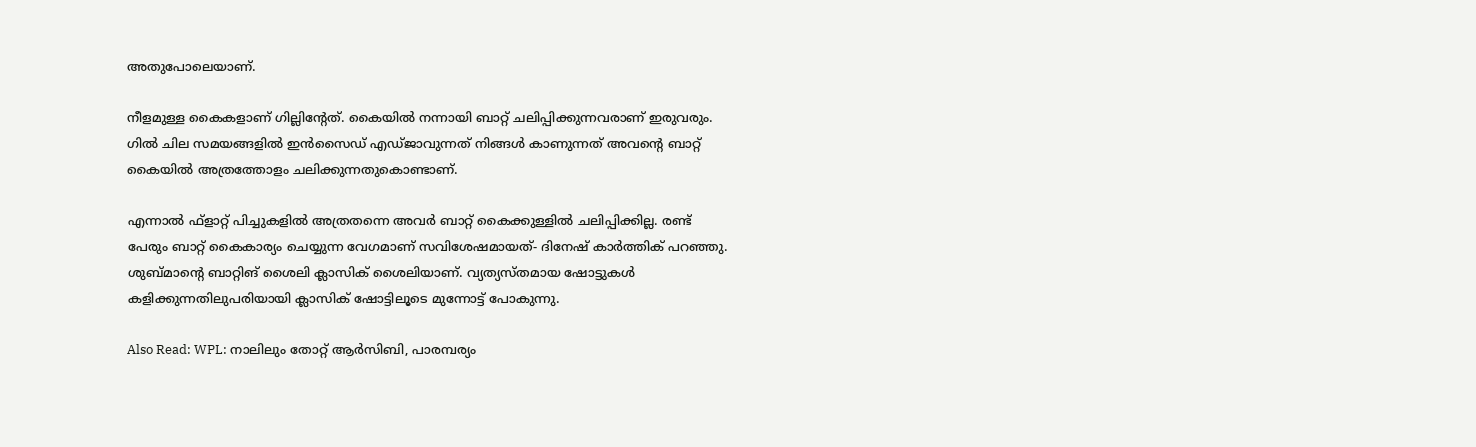അതുപോലെയാണ്.

നീളമുള്ള കൈകളാണ് ഗില്ലിന്റേത്. കൈയില്‍ നന്നായി ബാറ്റ് ചലിപ്പിക്കുന്നവരാണ് ഇരുവരും. ഗില്‍ ചില സമയങ്ങളില്‍ ഇന്‍സൈഡ് എഡ്ജാവുന്നത് നിങ്ങള്‍ കാണുന്നത് അവന്റെ ബാറ്റ് കൈയില്‍ അത്രത്തോളം ചലിക്കുന്നതുകൊണ്ടാണ്.

എന്നാല്‍ ഫ്‌ളാറ്റ് പിച്ചുകളില്‍ അത്രതന്നെ അവര്‍ ബാറ്റ് കൈക്കുള്ളില്‍ ചലിപ്പിക്കില്ല. രണ്ട് പേരും ബാറ്റ് കൈകാര്യം ചെയ്യുന്ന വേഗമാണ് സവിശേഷമായത്- ദിനേഷ് കാര്‍ത്തിക് പറഞ്ഞു. ശുബ്മാന്റെ ബാറ്റിങ് ശൈലി ക്ലാസിക് ശൈലിയാണ്. വ്യത്യസ്തമായ ഷോട്ടുകള്‍ കളിക്കുന്നതിലുപരിയായി ക്ലാസിക് ഷോട്ടിലൂടെ മുന്നോട്ട് പോകുന്നു.

Also Read: WPL: നാലിലും തോറ്റ് ആര്‍സിബി, പാരമ്പര്യം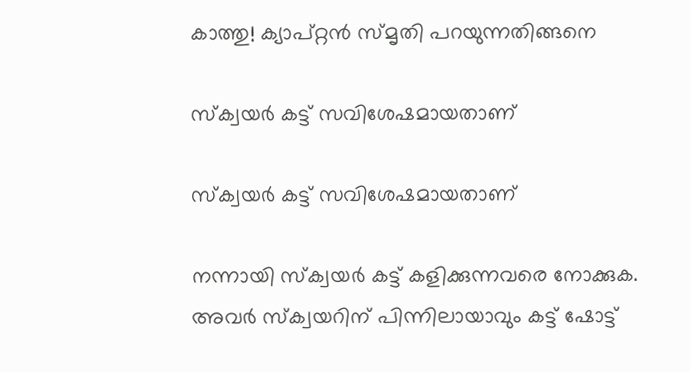കാത്തു! ക്യാപ്റ്റന്‍ സ്മൃതി പറയുന്നതിങ്ങനെ

സ്‌ക്വയര്‍ കട്ട് സവിശേഷമായതാണ്

സ്‌ക്വയര്‍ കട്ട് സവിശേഷമായതാണ്

നന്നായി സ്‌ക്വയര്‍ കട്ട് കളിക്കുന്നവരെ നോക്കുക. അവര്‍ സ്‌ക്വയറിന് പിന്നിലായാവും കട്ട് ഷോട്ട്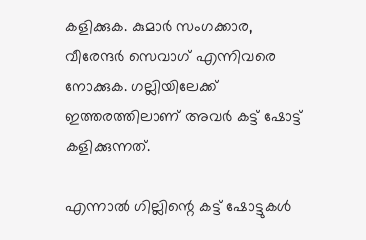കളിക്കുക. കുമാര്‍ സംഗക്കാര, വീരേന്ദര്‍ സെവാഗ് എന്നിവരെ നോക്കുക. ഗല്ലിയിലേക്ക് ഇത്തരത്തിലാണ് അവര്‍ കട്ട് ഷോട്ട് കളിക്കുന്നത്.

എന്നാല്‍ ഗില്ലിന്റെ കട്ട് ഷോട്ടുകള്‍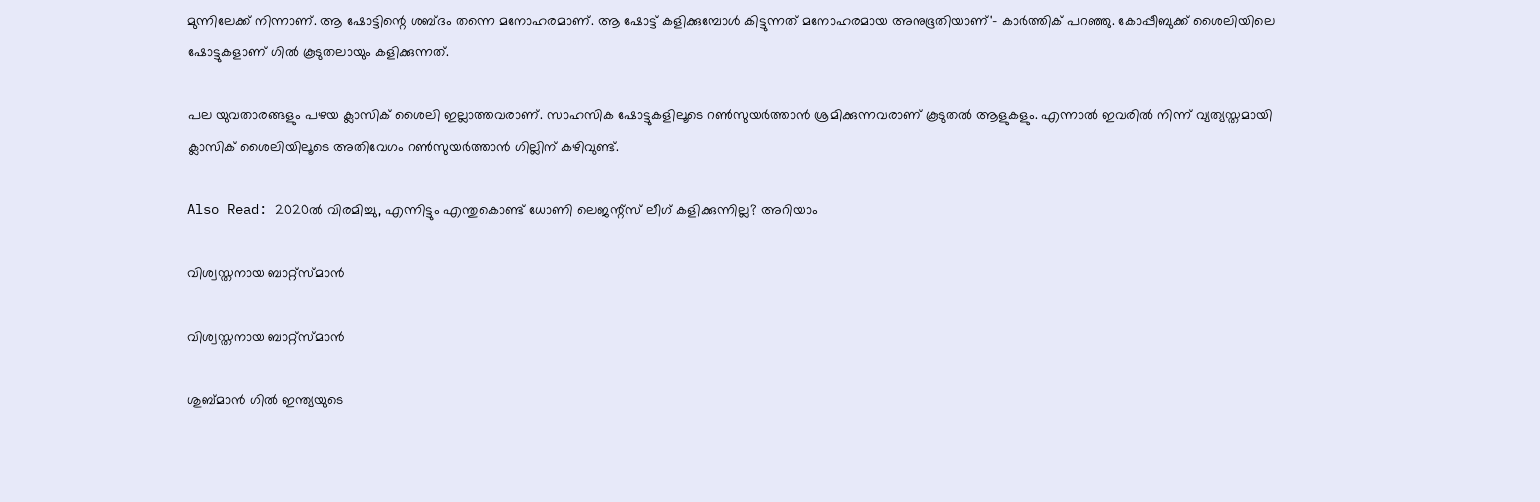മുന്നിലേക്ക് നിന്നാണ്. ആ ഷോട്ടിന്റെ ശബ്ദം തന്നെ മനോഹരമാണ്. ആ ഷോട്ട് കളിക്കുമ്പോള്‍ കിട്ടുന്നത് മനോഹരമായ അനുഭൂതിയാണ്'- കാര്‍ത്തിക് പറഞ്ഞു. കോപ്പീബുക്ക് ശൈലിയിലെ ഷോട്ടുകളാണ് ഗില്‍ കൂടുതലായും കളിക്കുന്നത്.

പല യുവതാരങ്ങളും പഴയ ക്ലാസിക് ശൈലി ഇല്ലാത്തവരാണ്. സാഹസിക ഷോട്ടുകളിലൂടെ റണ്‍സുയര്‍ത്താന്‍ ശ്രമിക്കുന്നവരാണ് കൂടുതല്‍ ആളുകളും. എന്നാല്‍ ഇവരില്‍ നിന്ന് വ്യത്യസ്തമായി ക്ലാസിക് ശൈലിയിലൂടെ അതിവേഗം റണ്‍സുയര്‍ത്താന്‍ ഗില്ലിന് കഴിവുണ്ട്.

Also Read: 2020ല്‍ വിരമിച്ചു, എന്നിട്ടും എന്തുകൊണ്ട് ധോണി ലെജന്റ്‌സ് ലീഗ് കളിക്കുന്നില്ല? അറിയാം

വിശ്വസ്തനായ ബാറ്റ്‌സ്മാന്‍

വിശ്വസ്തനായ ബാറ്റ്‌സ്മാന്‍

ശുബ്മാന്‍ ഗില്‍ ഇന്ത്യയുടെ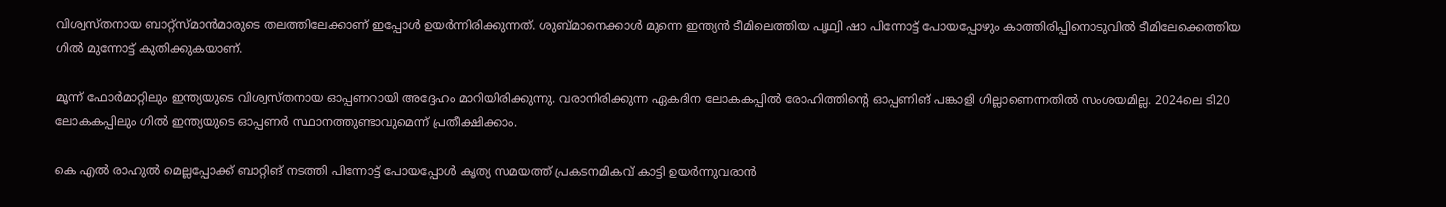വിശ്വസ്തനായ ബാറ്റ്‌സ്മാന്‍മാരുടെ തലത്തിലേക്കാണ് ഇപ്പോള്‍ ഉയര്‍ന്നിരിക്കുന്നത്. ശുബ്മാനെക്കാള്‍ മുന്നെ ഇന്ത്യന്‍ ടീമിലെത്തിയ പൃഥ്വി ഷാ പിന്നോട്ട് പോയപ്പോഴും കാത്തിരിപ്പിനൊടുവില്‍ ടീമിലേക്കെത്തിയ ഗില്‍ മുന്നോട്ട് കുതിക്കുകയാണ്.

മൂന്ന് ഫോര്‍മാറ്റിലും ഇന്ത്യയുടെ വിശ്വസ്തനായ ഓപ്പണറായി അദ്ദേഹം മാറിയിരിക്കുന്നു. വരാനിരിക്കുന്ന ഏകദിന ലോകകപ്പില്‍ രോഹിത്തിന്റെ ഓപ്പണിങ് പങ്കാളി ഗില്ലാണെന്നതില്‍ സംശയമില്ല. 2024ലെ ടി20 ലോകകപ്പിലും ഗില്‍ ഇന്ത്യയുടെ ഓപ്പണര്‍ സ്ഥാനത്തുണ്ടാവുമെന്ന് പ്രതീക്ഷിക്കാം.

കെ എല്‍ രാഹുല്‍ മെല്ലപ്പോക്ക് ബാറ്റിങ് നടത്തി പിന്നോട്ട് പോയപ്പോള്‍ കൃത്യ സമയത്ത് പ്രകടനമികവ് കാട്ടി ഉയര്‍ന്നുവരാന്‍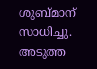ശുബ്മാന് സാധിച്ചു. അടുത്ത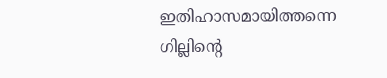ഇതിഹാസമായിത്തന്നെ ഗില്ലിന്റെ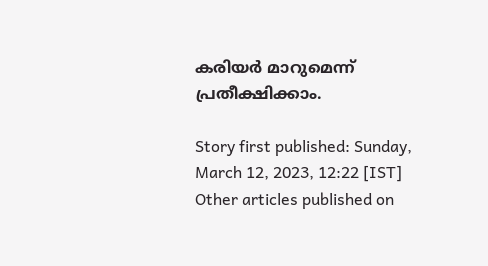കരിയര്‍ മാറുമെന്ന് പ്രതീക്ഷിക്കാം.

Story first published: Sunday, March 12, 2023, 12:22 [IST]
Other articles published on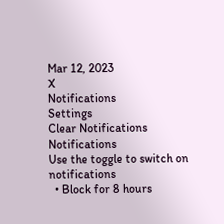Mar 12, 2023
X
Notifications
Settings
Clear Notifications
Notifications
Use the toggle to switch on notifications
  • Block for 8 hours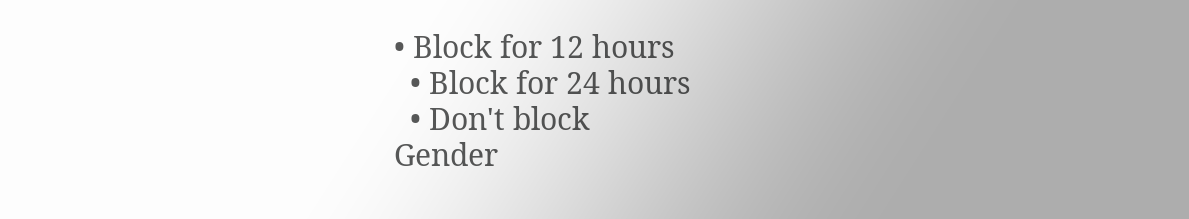• Block for 12 hours
  • Block for 24 hours
  • Don't block
Gender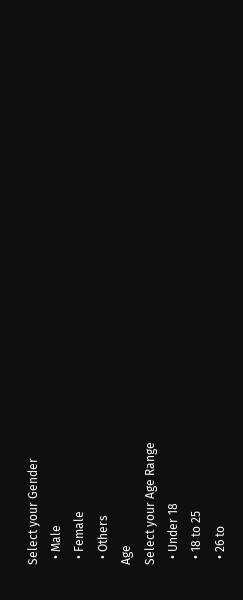Select your Gender
  • Male
  • Female
  • Others
Age
Select your Age Range
  • Under 18
  • 18 to 25
  • 26 to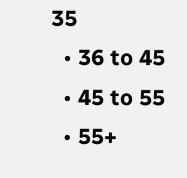35
  • 36 to 45
  • 45 to 55
  • 55+